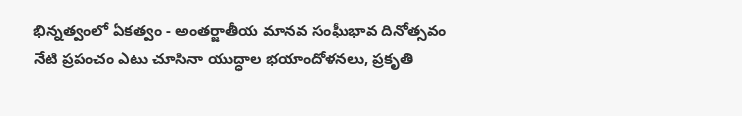భిన్నత్వంలో ఏకత్వం - అంతర్జాతీయ మానవ సంఘీభావ దినోత్సవం
నేటి ప్రపంచం ఎటు చూసినా యుద్ధాల భయాందోళనలు, ప్రకృతి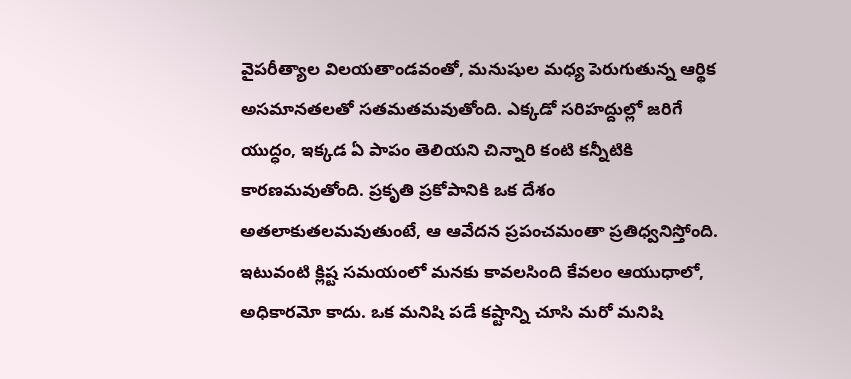వైపరీత్యాల విలయతాండవంతో, మనుషుల మధ్య పెరుగుతున్న ఆర్థిక అసమానతలతో సతమతమవుతోంది. ఎక్కడో సరిహద్దుల్లో జరిగే యుద్ధం, ఇక్కడ ఏ పాపం తెలియని చిన్నారి కంటి కన్నీటికి కారణమవుతోంది. ప్రకృతి ప్రకోపానికి ఒక దేశం అతలాకుతలమవుతుంటే, ఆ ఆవేదన ప్రపంచమంతా ప్రతిధ్వనిస్తోంది. ఇటువంటి క్లిష్ట సమయంలో మనకు కావలసింది కేవలం ఆయుధాలో, అధికారమో కాదు. ఒక మనిషి పడే కష్టాన్ని చూసి మరో మనిషి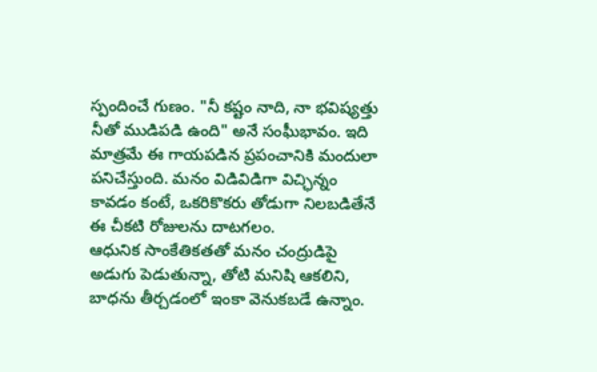స్పందించే గుణం. "నీ కష్టం నాది, నా భవిష్యత్తు నీతో ముడిపడి ఉంది" అనే సంఘీభావం. ఇది మాత్రమే ఈ గాయపడిన ప్రపంచానికి మందులా పనిచేస్తుంది. మనం విడివిడిగా విచ్ఛిన్నం కావడం కంటే, ఒకరికొకరు తోడుగా నిలబడితేనే ఈ చీకటి రోజులను దాటగలం.
ఆధునిక సాంకేతికతతో మనం చంద్రుడిపై అడుగు పెడుతున్నా, తోటి మనిషి ఆకలిని, బాధను తీర్చడంలో ఇంకా వెనుకబడే ఉన్నాం.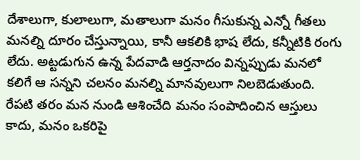దేశాలుగా, కులాలుగా, మతాలుగా మనం గీసుకున్న ఎన్నో గీతలు మనల్ని దూరం చేస్తున్నాయి, కానీ ఆకలికి భాష లేదు, కన్నీటికి రంగు లేదు. అట్టడుగున ఉన్న పేదవాడి ఆర్తనాదం విన్నప్పుడు మనలో కలిగే ఆ సన్నని చలనం మనల్ని మానవులుగా నిలబెడుతుంది. రేపటి తరం మన నుండి ఆశించేది మనం సంపాదించిన ఆస్తులు కాదు, మనం ఒకరిపై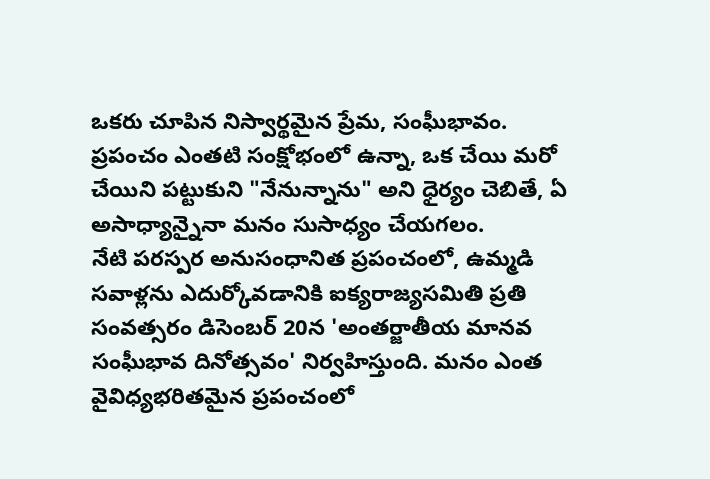ఒకరు చూపిన నిస్వార్థమైన ప్రేమ, సంఘీభావం. ప్రపంచం ఎంతటి సంక్షోభంలో ఉన్నా, ఒక చేయి మరో చేయిని పట్టుకుని "నేనున్నాను" అని ధైర్యం చెబితే, ఏ అసాధ్యాన్నైనా మనం సుసాధ్యం చేయగలం.
నేటి పరస్పర అనుసంధానిత ప్రపంచంలో, ఉమ్మడి సవాళ్లను ఎదుర్కోవడానికి ఐక్యరాజ్యసమితి ప్రతి సంవత్సరం డిసెంబర్ 20న 'అంతర్జాతీయ మానవ సంఘీభావ దినోత్సవం' నిర్వహిస్తుంది. మనం ఎంత వైవిధ్యభరితమైన ప్రపంచంలో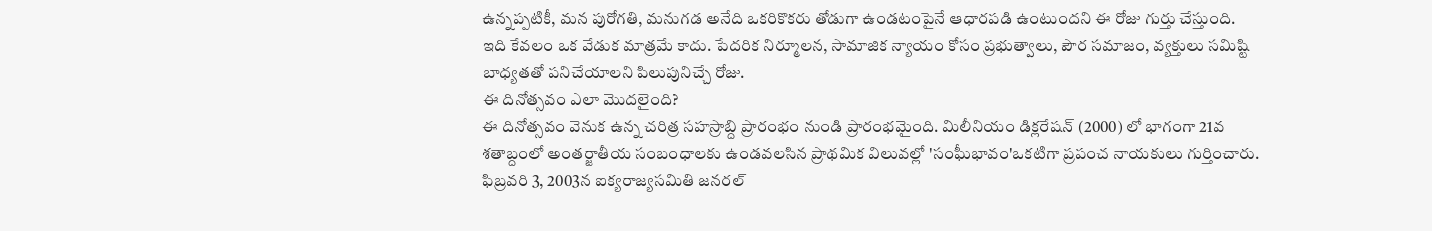ఉన్నప్పటికీ, మన పురోగతి, మనుగడ అనేది ఒకరికొకరు తోడుగా ఉండటంపైనే ఆధారపడి ఉంటుందని ఈ రోజు గుర్తు చేస్తుంది.
ఇది కేవలం ఒక వేడుక మాత్రమే కాదు. పేదరిక నిర్మూలన, సామాజిక న్యాయం కోసం ప్రభుత్వాలు, పౌర సమాజం, వ్యక్తులు సమిష్టి బాధ్యతతో పనిచేయాలని పిలుపునిచ్చే రోజు.
ఈ దినోత్సవం ఎలా మొదలైంది?
ఈ దినోత్సవం వెనుక ఉన్న చరిత్ర సహస్రాబ్ది ప్రారంభం నుండి ప్రారంభమైంది. మిలీనియం డిక్లరేషన్ (2000) లో భాగంగా 21వ శతాబ్దంలో అంతర్జాతీయ సంబంధాలకు ఉండవలసిన ప్రాథమిక విలువల్లో 'సంఘీభావం'ఒకటిగా ప్రపంచ నాయకులు గుర్తించారు.
ఫిబ్రవరి 3, 2003న ఐక్యరాజ్యసమితి జనరల్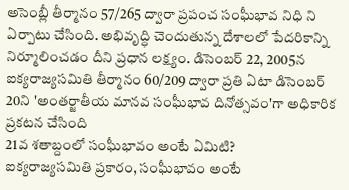అసెంబ్లీ తీర్మానం 57/265 ద్వారా ప్రపంచ సంఘీభావ నిధి ని ఏర్పాటు చేసింది. అభివృద్ధి చెందుతున్న దేశాలలో పేదరికాన్ని నిర్మూలించడం దీని ప్రధాన లక్ష్యం. డిసెంబర్ 22, 2005న ఐక్యరాజ్యసమితి తీర్మానం 60/209 ద్వారా ప్రతి ఏటా డిసెంబర్ 20ని 'అంతర్జాతీయ మానవ సంఘీభావ దినోత్సవం'గా అధికారిక ప్రకటన చేసింది
21వ శతాబ్దంలో సంఘీభావం అంటే ఏమిటి?
ఐక్యరాజ్యసమితి ప్రకారం, సంఘీభావం అంటే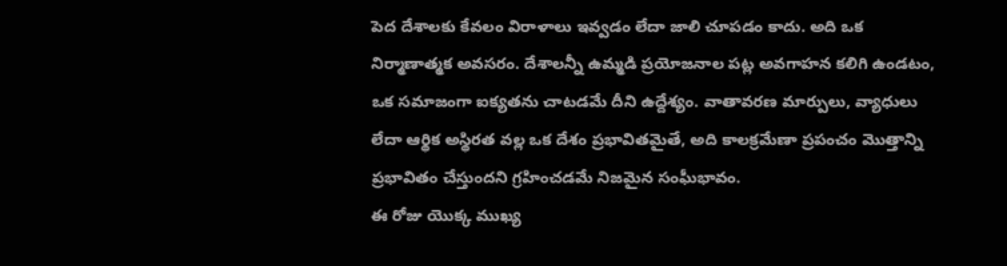పెద దేశాలకు కేవలం విరాళాలు ఇవ్వడం లేదా జాలి చూపడం కాదు. అది ఒక నిర్మాణాత్మక అవసరం. దేశాలన్నీ ఉమ్మడి ప్రయోజనాల పట్ల అవగాహన కలిగి ఉండటం, ఒక సమాజంగా ఐక్యతను చాటడమే దీని ఉద్దేశ్యం. వాతావరణ మార్పులు, వ్యాధులు లేదా ఆర్థిక అస్థిరత వల్ల ఒక దేశం ప్రభావితమైతే, అది కాలక్రమేణా ప్రపంచం మొత్తాన్ని ప్రభావితం చేస్తుందని గ్రహించడమే నిజమైన సంఘీభావం.
ఈ రోజు యొక్క ముఖ్య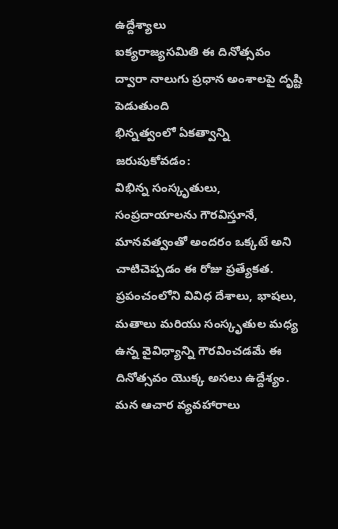ఉద్దేశ్యాలు
ఐక్యరాజ్యసమితి ఈ దినోత్సవం ద్వారా నాలుగు ప్రధాన అంశాలపై దృష్టి పెడుతుంది
భిన్నత్వంలో ఏకత్వాన్ని జరుపుకోవడం:
విభిన్న సంస్కృతులు, సంప్రదాయాలను గౌరవిస్తూనే, మానవత్వంతో అందరం ఒక్కటే అని చాటిచెప్పడం ఈ రోజు ప్రత్యేకత. ప్రపంచంలోని వివిధ దేశాలు, భాషలు, మతాలు మరియు సంస్కృతుల మధ్య ఉన్న వైవిధ్యాన్ని గౌరవించడమే ఈ దినోత్సవం యొక్క అసలు ఉద్దేశ్యం. మన ఆచార వ్యవహారాలు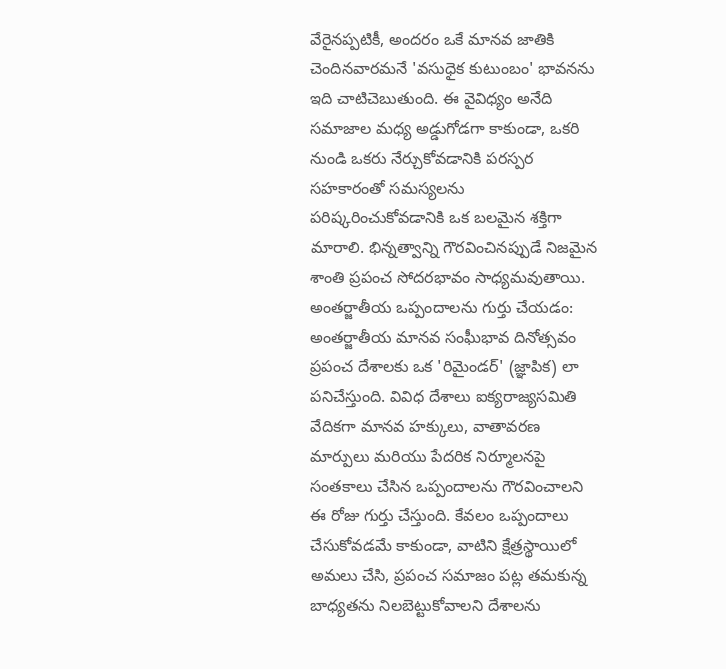వేరైనప్పటికీ, అందరం ఒకే మానవ జాతికి చెందినవారమనే 'వసుధైక కుటుంబం' భావనను ఇది చాటిచెబుతుంది. ఈ వైవిధ్యం అనేది సమాజాల మధ్య అడ్డుగోడగా కాకుండా, ఒకరి నుండి ఒకరు నేర్చుకోవడానికి పరస్పర సహకారంతో సమస్యలను పరిష్కరించుకోవడానికి ఒక బలమైన శక్తిగా మారాలి. భిన్నత్వాన్ని గౌరవించినప్పుడే నిజమైన శాంతి ప్రపంచ సోదరభావం సాధ్యమవుతాయి.
అంతర్జాతీయ ఒప్పందాలను గుర్తు చేయడం:
అంతర్జాతీయ మానవ సంఘీభావ దినోత్సవం ప్రపంచ దేశాలకు ఒక 'రిమైండర్' (జ్ఞాపిక) లా పనిచేస్తుంది. వివిధ దేశాలు ఐక్యరాజ్యసమితి వేదికగా మానవ హక్కులు, వాతావరణ మార్పులు మరియు పేదరిక నిర్మూలనపై సంతకాలు చేసిన ఒప్పందాలను గౌరవించాలని ఈ రోజు గుర్తు చేస్తుంది. కేవలం ఒప్పందాలు చేసుకోవడమే కాకుండా, వాటిని క్షేత్రస్థాయిలో అమలు చేసి, ప్రపంచ సమాజం పట్ల తమకున్న బాధ్యతను నిలబెట్టుకోవాలని దేశాలను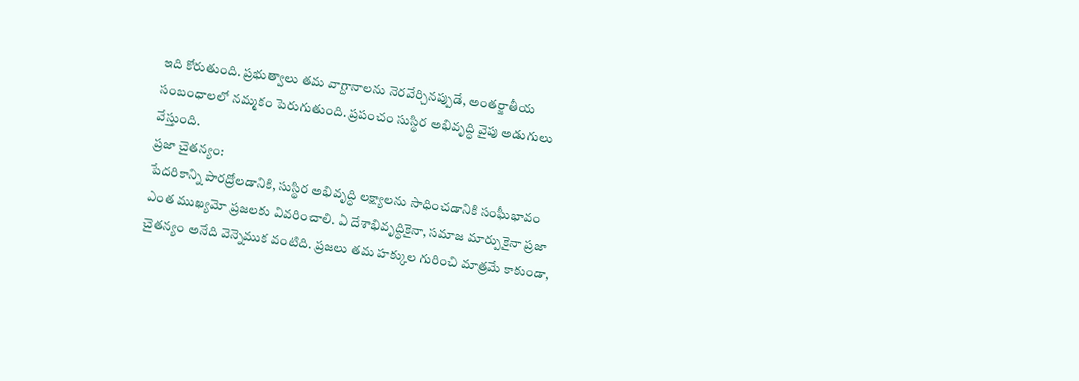ఇది కోరుతుంది. ప్రభుత్వాలు తమ వాగ్దానాలను నెరవేర్చినప్పుడే, అంతర్జాతీయ సంబంధాలలో నమ్మకం పెరుగుతుంది. ప్రపంచం సుస్థిర అభివృద్ధి వైపు అడుగులు వేస్తుంది.
ప్రజా చైతన్యం:
పేదరికాన్ని పారద్రోలడానికి, సుస్థిర అభివృద్ధి లక్ష్యాలను సాధించడానికి సంఘీభావం ఎంత ముఖ్యమో ప్రజలకు వివరించాలి. ఏ దేశాభివృద్ధికైనా, సమాజ మార్పుకైనా ప్రజా చైతన్యం అనేది వెన్నెముక వంటిది. ప్రజలు తమ హక్కుల గురించి మాత్రమే కాకుండా,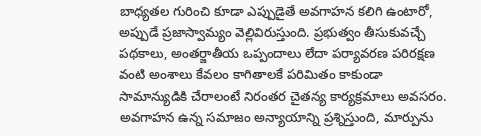బాధ్యతల గురించి కూడా ఎప్పుడైతే అవగాహన కలిగి ఉంటారో, అప్పుడే ప్రజాస్వామ్యం వెల్లివిరుస్తుంది. ప్రభుత్వం తీసుకువచ్చే పథకాలు, అంతర్జాతీయ ఒప్పందాలు లేదా పర్యావరణ పరిరక్షణ వంటి అంశాలు కేవలం కాగితాలకే పరిమితం కాకుండా సామాన్యుడికి చేరాలంటే నిరంతర చైతన్య కార్యక్రమాలు అవసరం. అవగాహన ఉన్న సమాజం అన్యాయాన్ని ప్రశ్నిస్తుంది, మార్పును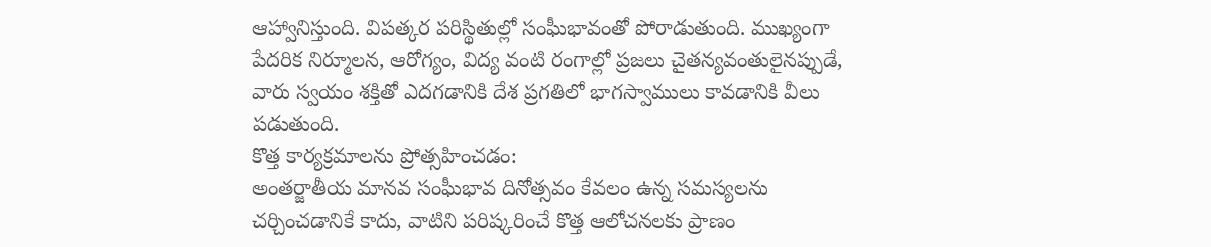ఆహ్వానిస్తుంది. విపత్కర పరిస్థితుల్లో సంఘీభావంతో పోరాడుతుంది. ముఖ్యంగా పేదరిక నిర్మూలన, ఆరోగ్యం, విద్య వంటి రంగాల్లో ప్రజలు చైతన్యవంతులైనప్పుడే, వారు స్వయం శక్తితో ఎదగడానికి దేశ ప్రగతిలో భాగస్వాములు కావడానికి వీలు పడుతుంది.
కొత్త కార్యక్రమాలను ప్రోత్సహించడం:
అంతర్జాతీయ మానవ సంఘీభావ దినోత్సవం కేవలం ఉన్న సమస్యలను చర్చించడానికే కాదు, వాటిని పరిష్కరించే కొత్త ఆలోచనలకు ప్రాణం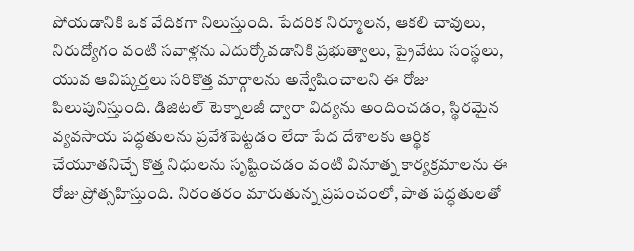పోయడానికి ఒక వేదికగా నిలుస్తుంది. పేదరిక నిర్మూలన, ఆకలి చావులు, నిరుద్యోగం వంటి సవాళ్లను ఎదుర్కోవడానికి ప్రభుత్వాలు, ప్రైవేటు సంస్థలు, యువ ఆవిష్కర్తలు సరికొత్త మార్గాలను అన్వేషించాలని ఈ రోజు పిలుపునిస్తుంది. డిజిటల్ టెక్నాలజీ ద్వారా విద్యను అందించడం, స్థిరమైన వ్యవసాయ పద్ధతులను ప్రవేశపెట్టడం లేదా పేద దేశాలకు ఆర్థిక చేయూతనిచ్చే కొత్త నిధులను సృష్టించడం వంటి వినూత్న కార్యక్రమాలను ఈ రోజు ప్రోత్సహిస్తుంది. నిరంతరం మారుతున్న ప్రపంచంలో, పాత పద్ధతులతో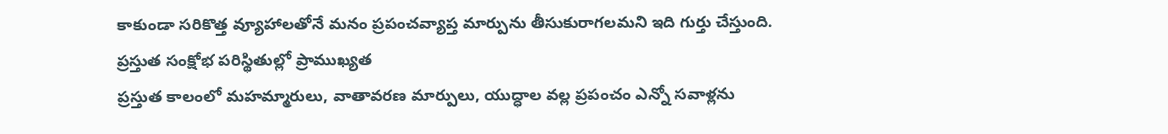కాకుండా సరికొత్త వ్యూహాలతోనే మనం ప్రపంచవ్యాప్త మార్పును తీసుకురాగలమని ఇది గుర్తు చేస్తుంది.
ప్రస్తుత సంక్షోభ పరిస్థితుల్లో ప్రాముఖ్యత
ప్రస్తుత కాలంలో మహమ్మారులు, వాతావరణ మార్పులు, యుద్ధాల వల్ల ప్రపంచం ఎన్నో సవాళ్లను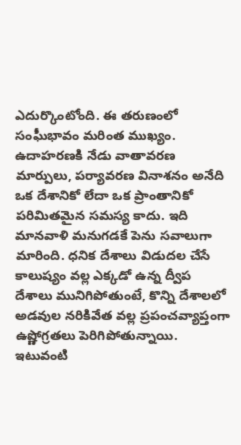ఎదుర్కొంటోంది. ఈ తరుణంలో సంఘీభావం మరింత ముఖ్యం. ఉదాహరణకి నేడు వాతావరణ మార్పులు, పర్యావరణ వినాశనం అనేది ఒక దేశానికో లేదా ఒక ప్రాంతానికో పరిమితమైన సమస్య కాదు. ఇది మానవాళి మనుగడకే పెను సవాలుగా మారింది. ధనిక దేశాలు విడుదల చేసే కాలుష్యం వల్ల ఎక్కడో ఉన్న ద్వీప దేశాలు మునిగిపోతుంటే, కొన్ని దేశాలలో అడవుల నరికివేత వల్ల ప్రపంచవ్యాప్తంగా ఉష్ణోగ్రతలు పెరిగిపోతున్నాయి. ఇటువంటి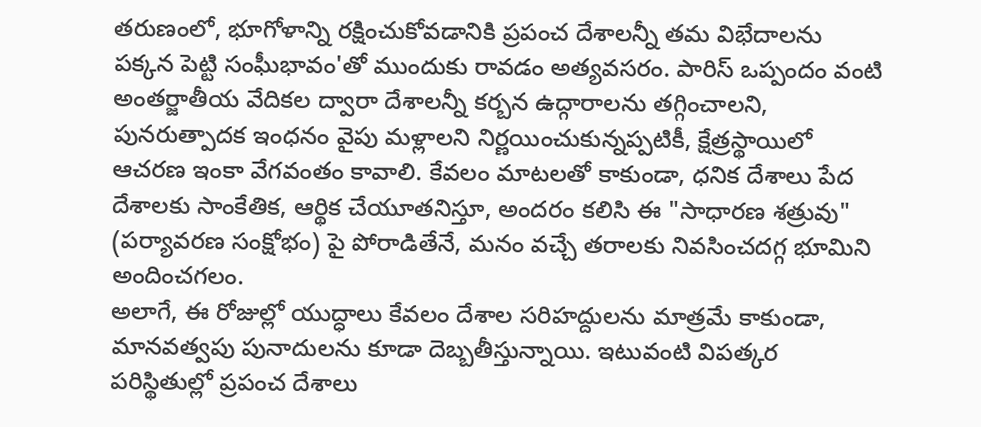తరుణంలో, భూగోళాన్ని రక్షించుకోవడానికి ప్రపంచ దేశాలన్నీ తమ విభేదాలను పక్కన పెట్టి సంఘీభావం'తో ముందుకు రావడం అత్యవసరం. పారిస్ ఒప్పందం వంటి అంతర్జాతీయ వేదికల ద్వారా దేశాలన్నీ కర్బన ఉద్గారాలను తగ్గించాలని, పునరుత్పాదక ఇంధనం వైపు మళ్లాలని నిర్ణయించుకున్నప్పటికీ, క్షేత్రస్థాయిలో ఆచరణ ఇంకా వేగవంతం కావాలి. కేవలం మాటలతో కాకుండా, ధనిక దేశాలు పేద దేశాలకు సాంకేతిక, ఆర్థిక చేయూతనిస్తూ, అందరం కలిసి ఈ "సాధారణ శత్రువు" (పర్యావరణ సంక్షోభం) పై పోరాడితేనే, మనం వచ్చే తరాలకు నివసించదగ్గ భూమిని అందించగలం.
అలాగే, ఈ రోజుల్లో యుద్ధాలు కేవలం దేశాల సరిహద్దులను మాత్రమే కాకుండా, మానవత్వపు పునాదులను కూడా దెబ్బతీస్తున్నాయి. ఇటువంటి విపత్కర పరిస్థితుల్లో ప్రపంచ దేశాలు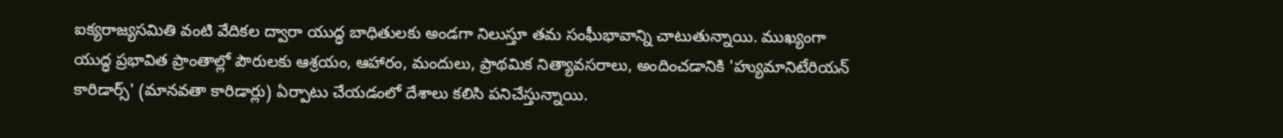ఐక్యరాజ్యసమితి వంటి వేదికల ద్వారా యుద్ధ బాధితులకు అండగా నిలుస్తూ తమ సంఘీభావాన్ని చాటుతున్నాయి. ముఖ్యంగా యుద్ధ ప్రభావిత ప్రాంతాల్లో పౌరులకు ఆశ్రయం, ఆహారం, మందులు, ప్రాథమిక నిత్యావసరాలు, అందించడానికి 'హ్యుమానిటేరియన్ కారిడార్స్' (మానవతా కారిడార్లు) ఏర్పాటు చేయడంలో దేశాలు కలిసి పనిచేస్తున్నాయి.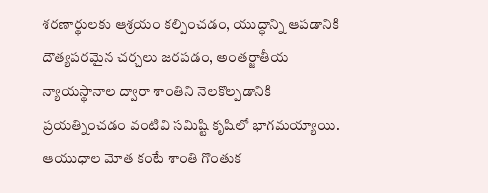శరణార్థులకు ఆశ్రయం కల్పించడం, యుద్ధాన్ని ఆపడానికి దౌత్యపరమైన చర్చలు జరపడం, అంతర్జాతీయ న్యాయస్థానాల ద్వారా శాంతిని నెలకొల్పడానికి ప్రయత్నించడం వంటివి సమిష్టి కృషిలో భాగమయ్యాయి. ఆయుధాల మోత కంటే శాంతి గొంతుక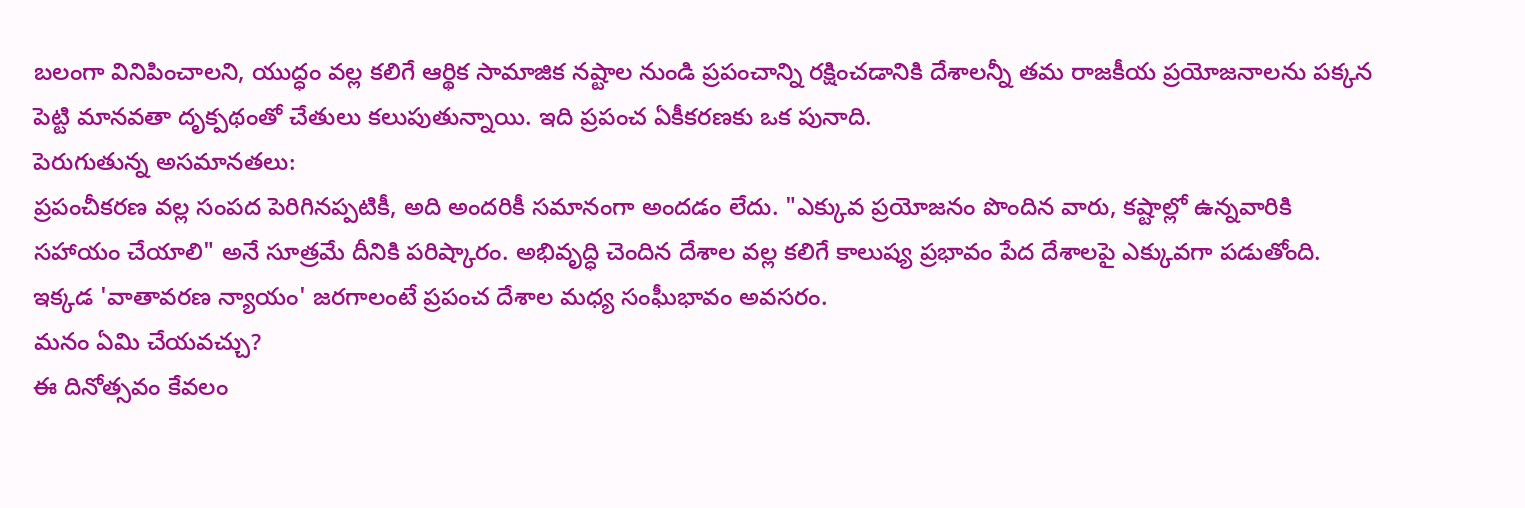బలంగా వినిపించాలని, యుద్ధం వల్ల కలిగే ఆర్థిక సామాజిక నష్టాల నుండి ప్రపంచాన్ని రక్షించడానికి దేశాలన్నీ తమ రాజకీయ ప్రయోజనాలను పక్కన పెట్టి మానవతా దృక్పథంతో చేతులు కలుపుతున్నాయి. ఇది ప్రపంచ ఏకీకరణకు ఒక పునాది.
పెరుగుతున్న అసమానతలు:
ప్రపంచీకరణ వల్ల సంపద పెరిగినప్పటికీ, అది అందరికీ సమానంగా అందడం లేదు. "ఎక్కువ ప్రయోజనం పొందిన వారు, కష్టాల్లో ఉన్నవారికి సహాయం చేయాలి" అనే సూత్రమే దీనికి పరిష్కారం. అభివృద్ధి చెందిన దేశాల వల్ల కలిగే కాలుష్య ప్రభావం పేద దేశాలపై ఎక్కువగా పడుతోంది. ఇక్కడ 'వాతావరణ న్యాయం' జరగాలంటే ప్రపంచ దేశాల మధ్య సంఘీభావం అవసరం.
మనం ఏమి చేయవచ్చు?
ఈ దినోత్సవం కేవలం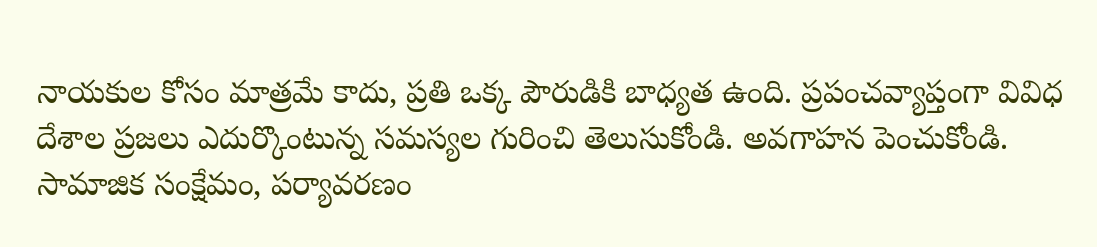నాయకుల కోసం మాత్రమే కాదు, ప్రతి ఒక్క పౌరుడికి బాధ్యత ఉంది. ప్రపంచవ్యాప్తంగా వివిధ దేశాల ప్రజలు ఎదుర్కొంటున్న సమస్యల గురించి తెలుసుకోండి. అవగాహన పెంచుకోండి. సామాజిక సంక్షేమం, పర్యావరణం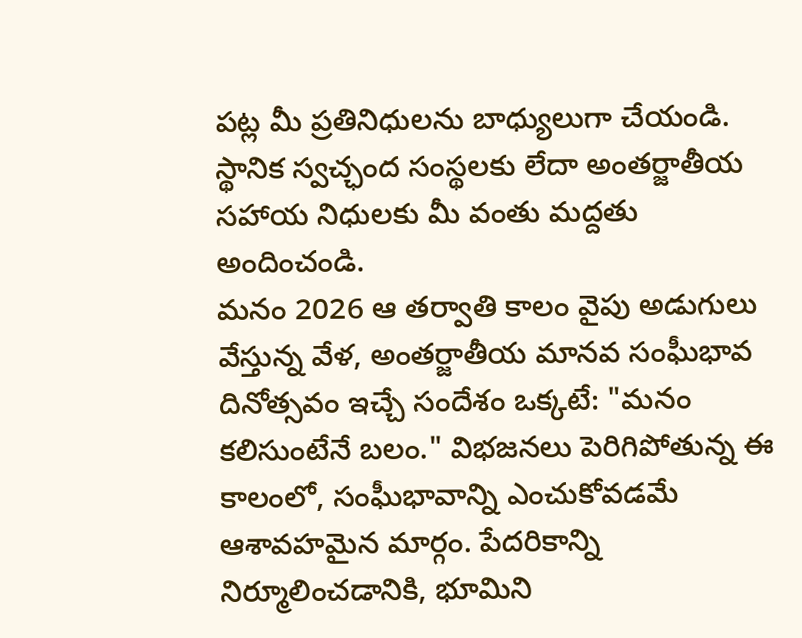పట్ల మీ ప్రతినిధులను బాధ్యులుగా చేయండి. స్థానిక స్వచ్ఛంద సంస్థలకు లేదా అంతర్జాతీయ సహాయ నిధులకు మీ వంతు మద్దతు అందించండి.
మనం 2026 ఆ తర్వాతి కాలం వైపు అడుగులు వేస్తున్న వేళ, అంతర్జాతీయ మానవ సంఘీభావ దినోత్సవం ఇచ్చే సందేశం ఒక్కటే: "మనం కలిసుంటేనే బలం." విభజనలు పెరిగిపోతున్న ఈ కాలంలో, సంఘీభావాన్ని ఎంచుకోవడమే ఆశావహమైన మార్గం. పేదరికాన్ని నిర్మూలించడానికి, భూమిని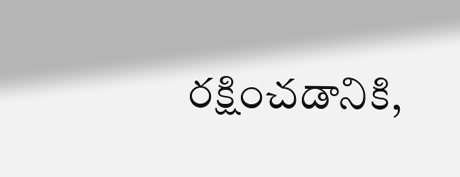రక్షించడానికి,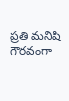ప్రతి మనిషి గౌరవంగా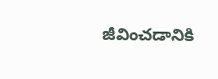జీవించడానికి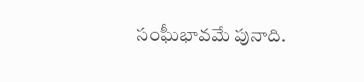సంఘీభావమే పునాది.